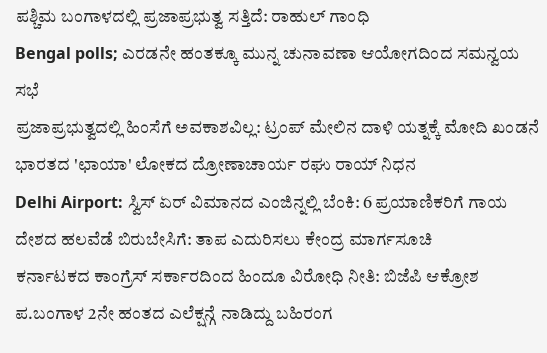ಪಶ್ಚಿಮ ಬಂಗಾಳದಲ್ಲಿ ಪ್ರಜಾಪ್ರಭುತ್ವ ಸತ್ತಿದೆ: ರಾಹುಲ್ ಗಾಂಧಿ
Bengal polls; ಎರಡನೇ ಹಂತಕ್ಕೂ ಮುನ್ನ ಚುನಾವಣಾ ಆಯೋಗದಿಂದ ಸಮನ್ವಯ ಸಭೆ
ಪ್ರಜಾಪ್ರಭುತ್ವದಲ್ಲಿ ಹಿಂಸೆಗೆ ಅವಕಾಶವಿಲ್ಲ: ಟ್ರಂಪ್ ಮೇಲಿನ ದಾಳಿ ಯತ್ನಕ್ಕೆ ಮೋದಿ ಖಂಡನೆ
ಭಾರತದ 'ಛಾಯಾ' ಲೋಕದ ದ್ರೋಣಾಚಾರ್ಯ ರಘು ರಾಯ್ ನಿಧನ
Delhi Airport: ಸ್ವಿಸ್ ಏರ್ ವಿಮಾನದ ಎಂಜಿನ್ನಲ್ಲಿ ಬೆಂಕಿ: 6 ಪ್ರಯಾಣಿಕರಿಗೆ ಗಾಯ
ದೇಶದ ಹಲವೆಡೆ ಬಿರುಬೇಸಿಗೆ: ತಾಪ ಎದುರಿಸಲು ಕೇಂದ್ರ ಮಾರ್ಗಸೂಚಿ
ಕರ್ನಾಟಕದ ಕಾಂಗ್ರೆಸ್ ಸರ್ಕಾರದಿಂದ ಹಿಂದೂ ವಿರೋಧಿ ನೀತಿ: ಬಿಜೆಪಿ ಆಕ್ರೋಶ
ಪ.ಬಂಗಾಳ 2ನೇ ಹಂತದ ಎಲೆಕ್ಷನ್ಗೆ ನಾಡಿದ್ದು ಬಹಿರಂಗ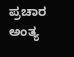ಪ್ರಚಾರ ಅಂತ್ಯ